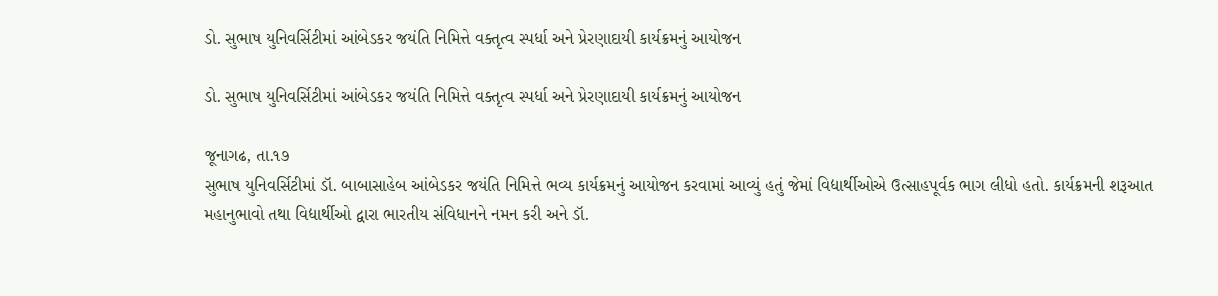ડો. સુભાષ યુનિવર્સિટીમાં આંબેડકર જયંતિ નિમિત્તે વક્તૃત્વ સ્પર્ધા અને પ્રેરણાદાયી કાર્યક્રમનું આયોજન

ડો. સુભાષ યુનિવર્સિટીમાં આંબેડકર જયંતિ નિમિત્તે વક્તૃત્વ સ્પર્ધા અને પ્રેરણાદાયી કાર્યક્રમનું આયોજન

જૂનાગઢ, તા.૧૭
સુભાષ યુનિવર્સિટીમાં ડૉ. બાબાસાહેબ આંબેડકર જયંતિ નિમિત્તે ભવ્ય કાર્યક્રમનું આયોજન કરવામાં આવ્યું હતું જેમાં વિદ્યાર્થીઓએ ઉત્સાહપૂર્વક ભાગ લીધો હતો. કાર્યક્રમની શરૂઆત મહાનુભાવો તથા વિદ્યાર્થીઓ દ્વારા ભારતીય સંવિધાનને નમન કરી અને ડૉ.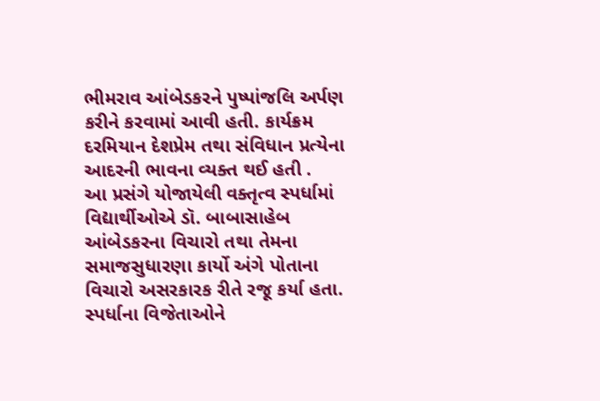ભીમરાવ આંબેડકરને પુષ્પાંજલિ અર્પણ કરીને કરવામાં આવી હતી. કાર્યક્રમ દરમિયાન દેશપ્રેમ તથા સંવિધાન પ્રત્યેના આદરની ભાવના વ્યક્ત થઈ હતી .
આ પ્રસંગે યોજાયેલી વક્તૃત્વ સ્પર્ધામાં વિદ્યાર્થીઓએ ડૉ. બાબાસાહેબ આંબેડકરના વિચારો તથા તેમના સમાજસુધારણા કાર્યો અંગે પોતાના વિચારો અસરકારક રીતે રજૂ કર્યા હતા. સ્પર્ધાના વિજેતાઓને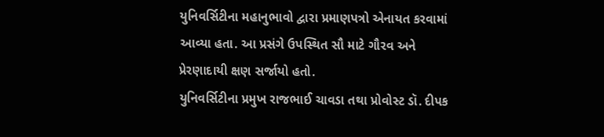યુનિવર્સિટીના મહાનુભાવો દ્વારા પ્રમાણપત્રો એનાયત કરવામાં આવ્યા હતા. આ પ્રસંગે ઉપસ્થિત સૌ માટે ગૌરવ અને પ્રેરણાદાયી ક્ષણ સર્જાયો હતો.
યુનિવર્સિટીના પ્રમુખ રાજભાઈ ચાવડા તથા પ્રોવોસ્ટ ડૉ. દીપક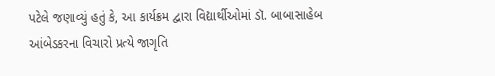પટેલે જણાવ્યું હતું કે, આ કાર્યક્રમ દ્વારા વિદ્યાર્થીઓમાં ડૉ. બાબાસાહેબ આંબેડકરના વિચારો પ્રત્યે જાગૃતિ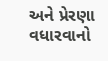અને પ્રેરણા વધારવાનો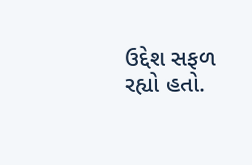ઉદ્દેશ સફળ રહ્યો હતો.